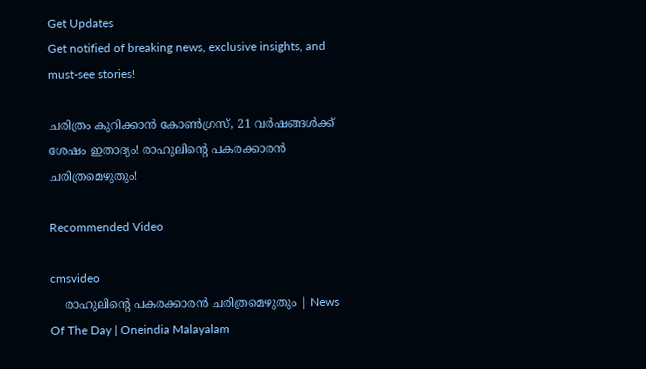Get Updates
Get notified of breaking news, exclusive insights, and must-see stories!

ചരിത്രം കുറിക്കാൻ കോൺഗ്രസ്, 21 വർഷങ്ങൾക്ക് ശേഷം ഇതാദ്യം! രാഹുലിന്റെ പകരക്കാരൻ ചരിത്രമെഴുതും!

Recommended Video

cmsvideo
    രാഹുലിന്റെ പകരക്കാരന്‍ ചരിത്രമെഴുതും | News Of The Day | Oneindia Malayalam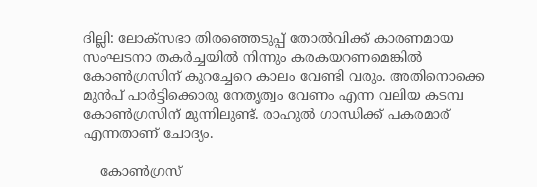ദില്ലി: ലോക്‌സഭാ തിരഞ്ഞെടുപ്പ് തോല്‍വിക്ക് കാരണമായ സംഘടനാ തകര്‍ച്ചയില്‍ നിന്നും കരകയറണമെങ്കില്‍ കോണ്‍ഗ്രസിന് കുറച്ചേറെ കാലം വേണ്ടി വരും. അതിനൊക്കെ മുന്‍പ് പാര്‍ട്ടിക്കൊരു നേതൃത്വം വേണം എന്ന വലിയ കടമ്പ കോണ്‍ഗ്രസിന് മുന്നിലുണ്ട്. രാഹുല്‍ ഗാന്ധിക്ക് പകരമാര് എന്നതാണ് ചോദ്യം.

    കോണ്‍ഗ്രസ്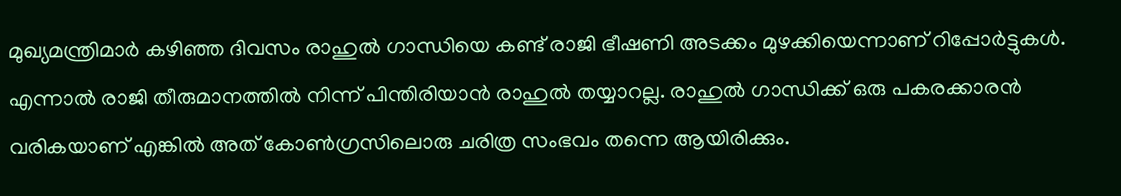മുഖ്യമന്ത്രിമാര്‍ കഴിഞ്ഞ ദിവസം രാഹുല്‍ ഗാന്ധിയെ കണ്ട് രാജി ഭീഷണി അടക്കം മുഴക്കിയെന്നാണ് റിപ്പോര്‍ട്ടുകള്‍. എന്നാല്‍ രാജി തീരുമാനത്തില്‍ നിന്ന് പിന്തിരിയാന്‍ രാഹുല്‍ തയ്യാറല്ല. രാഹുല്‍ ഗാന്ധിക്ക് ഒരു പകരക്കാരന്‍ വരികയാണ് എങ്കില്‍ അത് കോണ്‍ഗ്രസിലൊരു ചരിത്ര സംഭവം തന്നെ ആയിരിക്കും.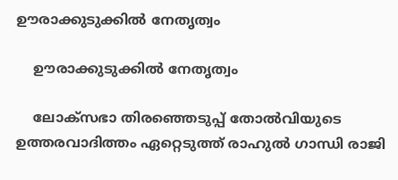ഊരാക്കുടുക്കിൽ നേതൃത്വം

    ഊരാക്കുടുക്കിൽ നേതൃത്വം

    ലോക്‌സഭാ തിരഞ്ഞെടുപ്പ് തോല്‍വിയുടെ ഉത്തരവാദിത്തം ഏറ്റെടുത്ത് രാഹുല്‍ ഗാന്ധി രാജി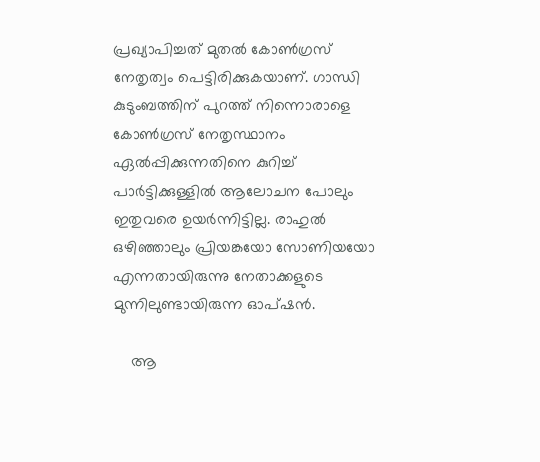പ്രഖ്യാപിച്ചത് മുതല്‍ കോണ്‍ഗ്രസ് നേതൃത്വം പെട്ടിരിക്കുകയാണ്. ഗാന്ധി കുടുംബത്തിന് പുറത്ത് നിന്നൊരാളെ കോണ്‍ഗ്രസ് നേതൃസ്ഥാനം ഏല്‍പ്പിക്കുന്നതിനെ കുറിച്ച് പാര്‍ട്ടിക്കുള്ളില്‍ ആലോചന പോലും ഇതുവരെ ഉയര്‍ന്നിട്ടില്ല. രാഹുല്‍ ഒഴിഞ്ഞാലും പ്രിയങ്കയോ സോണിയയോ എന്നതായിരുന്നു നേതാക്കളുടെ മുന്നിലുണ്ടായിരുന്ന ഓപ്ഷന്‍.

    ആ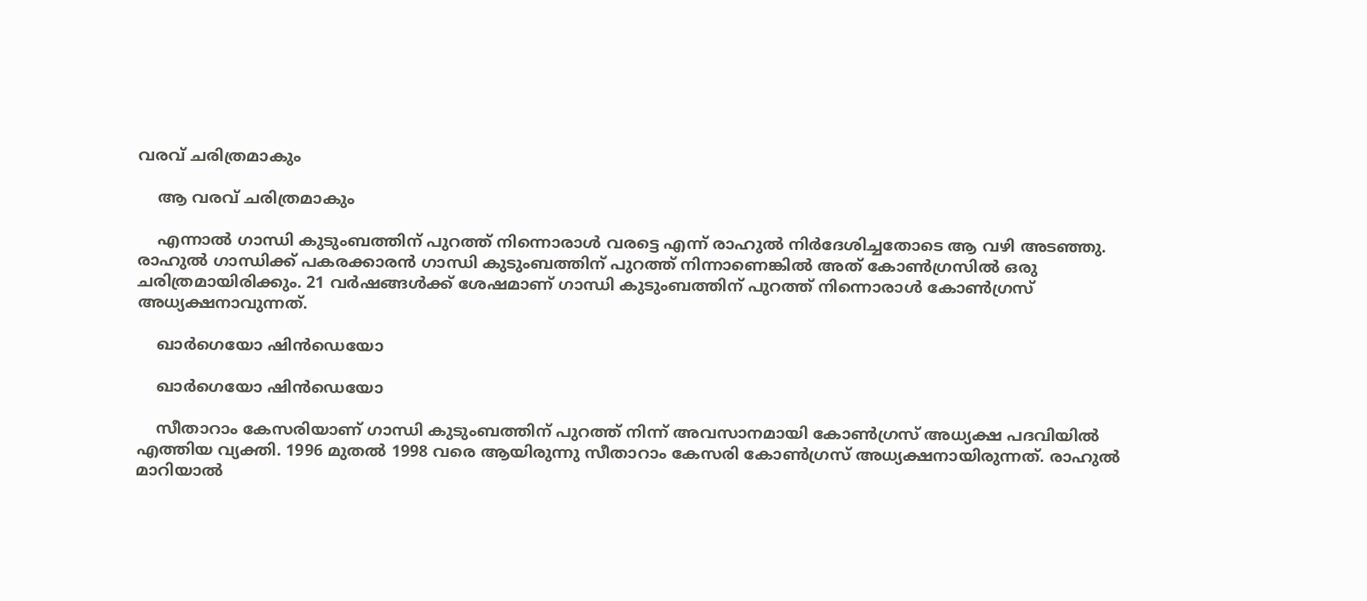വരവ് ചരിത്രമാകും

    ആ വരവ് ചരിത്രമാകും

    എന്നാല്‍ ഗാന്ധി കുടുംബത്തിന് പുറത്ത് നിന്നൊരാള്‍ വരട്ടെ എന്ന് രാഹുല്‍ നിര്‍ദേശിച്ചതോടെ ആ വഴി അടഞ്ഞു. രാഹുല്‍ ഗാന്ധിക്ക് പകരക്കാരന്‍ ഗാന്ധി കുടുംബത്തിന് പുറത്ത് നിന്നാണെങ്കില്‍ അത് കോണ്‍ഗ്രസില്‍ ഒരു ചരിത്രമായിരിക്കും. 21 വര്‍ഷങ്ങള്‍ക്ക് ശേഷമാണ് ഗാന്ധി കുടുംബത്തിന് പുറത്ത് നിന്നൊരാള്‍ കോണ്‍ഗ്രസ് അധ്യക്ഷനാവുന്നത്.

    ഖാർഗെയോ ഷിൻഡെയോ

    ഖാർഗെയോ ഷിൻഡെയോ

    സീതാറാം കേസരിയാണ് ഗാന്ധി കുടുംബത്തിന് പുറത്ത് നിന്ന് അവസാനമായി കോണ്‍ഗ്രസ് അധ്യക്ഷ പദവിയില്‍ എത്തിയ വ്യക്തി. 1996 മുതല്‍ 1998 വരെ ആയിരുന്നു സീതാറാം കേസരി കോണ്‍ഗ്രസ് അധ്യക്ഷനായിരുന്നത്. രാഹുല്‍ മാറിയാല്‍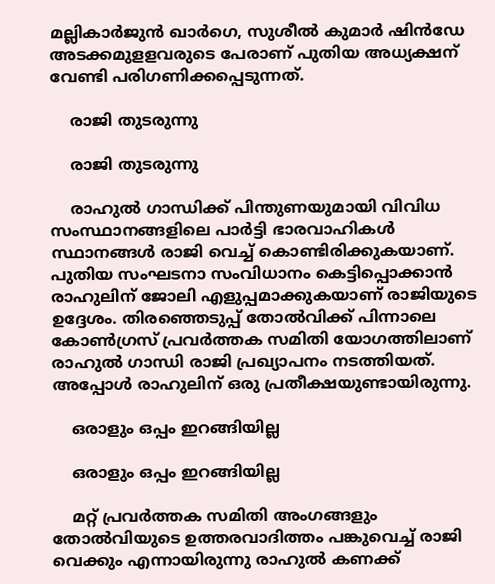മല്ലികാര്‍ജുന്‍ ഖാര്‍ഗെ, സുശീല്‍ കുമാര്‍ ഷിന്‍ഡേ അടക്കമുളളവരുടെ പേരാണ് പുതിയ അധ്യക്ഷന് വേണ്ടി പരിഗണിക്കപ്പെടുന്നത്.

    രാജി തുടരുന്നു

    രാജി തുടരുന്നു

    രാഹുല്‍ ഗാന്ധിക്ക് പിന്തുണയുമായി വിവിധ സംസ്ഥാനങ്ങളിലെ പാര്‍ട്ടി ഭാരവാഹികള്‍ സ്ഥാനങ്ങള്‍ രാജി വെച്ച് കൊണ്ടിരിക്കുകയാണ്. പുതിയ സംഘടനാ സംവിധാനം കെട്ടിപ്പൊക്കാന്‍ രാഹുലിന് ജോലി എളുപ്പമാക്കുകയാണ് രാജിയുടെ ഉദ്ദേശം. തിരഞ്ഞെടുപ്പ് തോല്‍വിക്ക് പിന്നാലെ കോണ്‍ഗ്രസ് പ്രവര്‍ത്തക സമിതി യോഗത്തിലാണ് രാഹുല്‍ ഗാന്ധി രാജി പ്രഖ്യാപനം നടത്തിയത്. അപ്പോള്‍ രാഹുലിന് ഒരു പ്രതീക്ഷയുണ്ടായിരുന്നു.

    ഒരാളും ഒപ്പം ഇറങ്ങിയില്ല

    ഒരാളും ഒപ്പം ഇറങ്ങിയില്ല

    മറ്റ് പ്രവര്‍ത്തക സമിതി അംഗങ്ങളും തോല്‍വിയുടെ ഉത്തരവാദിത്തം പങ്കുവെച്ച് രാജി വെക്കും എന്നായിരുന്നു രാഹുല്‍ കണക്ക്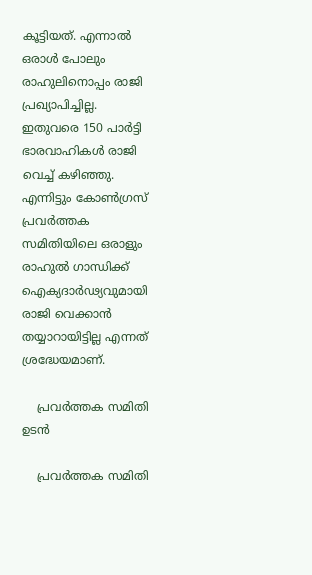കൂട്ടിയത്. എന്നാല്‍ ഒരാള്‍ പോലും രാഹുലിനൊപ്പം രാജി പ്രഖ്യാപിച്ചില്ല. ഇതുവരെ 150 പാര്‍ട്ടി ഭാരവാഹികള്‍ രാജി വെച്ച് കഴിഞ്ഞു. എന്നിട്ടും കോണ്‍ഗ്രസ് പ്രവര്‍ത്തക സമിതിയിലെ ഒരാളും രാഹുല്‍ ഗാന്ധിക്ക് ഐക്യദാര്‍ഢ്യവുമായി രാജി വെക്കാന്‍ തയ്യാറായിട്ടില്ല എന്നത് ശ്രദ്ധേയമാണ്.

    പ്രവർത്തക സമിതി ഉടൻ

    പ്രവർത്തക സമിതി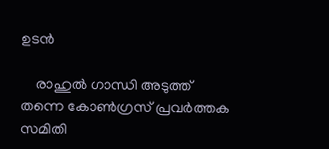ഉടൻ

    രാഹുല്‍ ഗാന്ധി അടുത്ത് തന്നെ കോണ്‍ഗ്രസ് പ്രവര്‍ത്തക സമിതി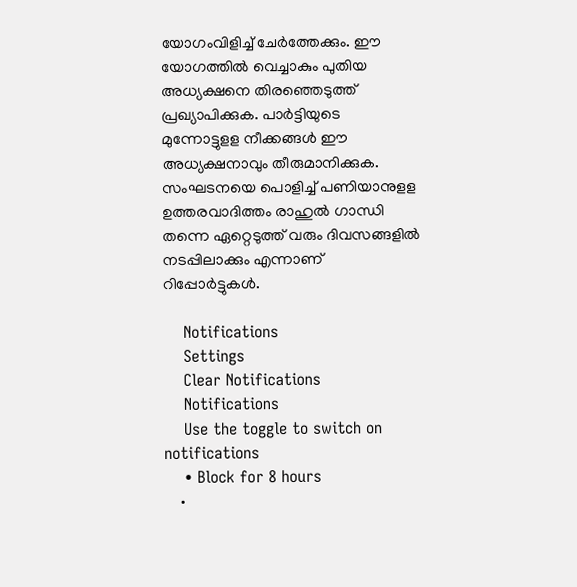യോഗംവിളിച്ച് ചേര്‍ത്തേക്കും. ഈ യോഗത്തില്‍ വെച്ചാകും പുതിയ അധ്യക്ഷനെ തിരഞ്ഞെടുത്ത് പ്രഖ്യാപിക്കുക. പാര്‍ട്ടിയുടെ മുന്നോട്ടുളള നീക്കങ്ങള്‍ ഈ അധ്യക്ഷനാവും തീരുമാനിക്കുക. സംഘടനയെ പൊളിച്ച് പണിയാനുളള ഉത്തരവാദിത്തം രാഹുല്‍ ഗാന്ധി തന്നെ ഏറ്റെടുത്ത് വരും ദിവസങ്ങളില്‍ നടപ്പിലാക്കും എന്നാണ് റിപ്പോര്‍ട്ടുകള്‍.

    Notifications
    Settings
    Clear Notifications
    Notifications
    Use the toggle to switch on notifications
    • Block for 8 hours
    •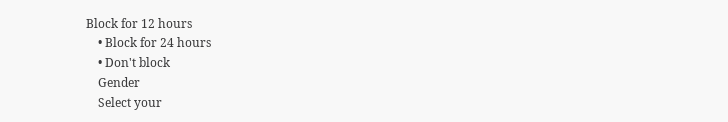Block for 12 hours
    • Block for 24 hours
    • Don't block
    Gender
    Select your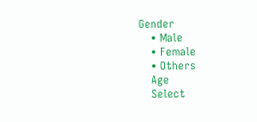Gender
    • Male
    • Female
    • Others
    Age
    Select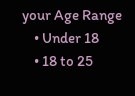your Age Range
    • Under 18
    • 18 to 25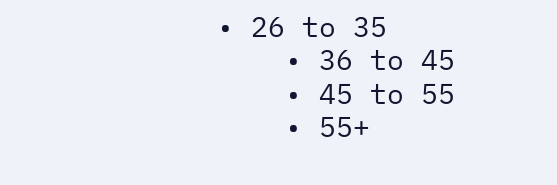• 26 to 35
    • 36 to 45
    • 45 to 55
    • 55+